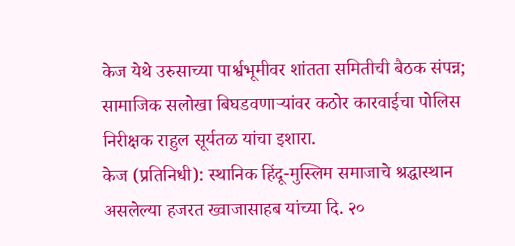केज येथे उरुसाच्या पार्श्वभूमीवर शांतता समितीची बैठक संपन्न; सामाजिक सलोखा बिघडवणाऱ्यांवर कठोर कारवाईचा पोलिस निरीक्षक राहुल सूर्यतळ यांचा इशारा.
केज (प्रतिनिधी): स्थानिक हिंदू-मुस्लिम समाजाचे श्रद्धास्थान असलेल्या हजरत ख्वाजासाहब यांच्या दि. २०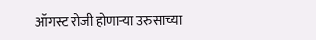ऑगस्ट रोजी होणाऱ्या उरुसाच्या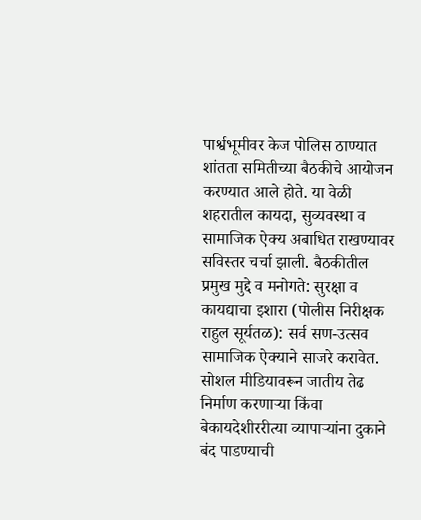पार्श्वभूमीवर केज पोलिस ठाण्यात शांतता समितीच्या बैठकीचे आयोजन करण्यात आले होते. या वेळी शहरातील कायदा, सुव्यवस्था व सामाजिक ऐक्य अबाधित राखण्यावर सविस्तर चर्चा झाली. बैठकीतील प्रमुख मुद्दे व मनोगते: सुरक्षा व कायद्याचा इशारा (पोलीस निरीक्षक राहुल सूर्यतळ): सर्व सण-उत्सव सामाजिक ऐक्याने साजरे करावेत. सोशल मीडियावरून जातीय तेढ निर्माण करणाऱ्या किंवा बेकायदेशीररीत्या व्यापाऱ्यांना दुकाने बंद पाडण्याची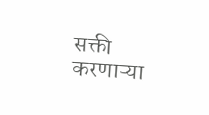सक्ती करणाऱ्या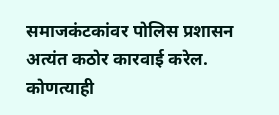समाजकंटकांवर पोलिस प्रशासन अत्यंत कठोर कारवाई करेल. कोणत्याही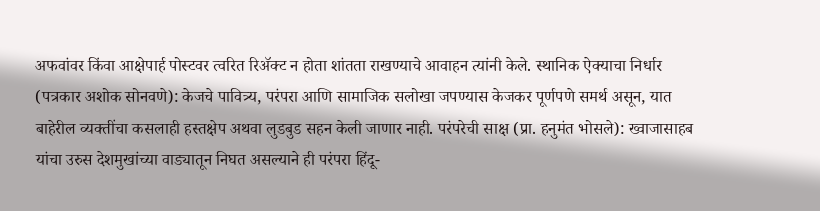अफवांवर किंवा आक्षेपार्ह पोस्टवर त्वरित रिॲक्ट न होता शांतता राखण्याचे आवाहन त्यांनी केले. स्थानिक ऐक्याचा निर्धार (पत्रकार अशोक सोनवणे): केजचे पावित्र्य, परंपरा आणि सामाजिक सलोखा जपण्यास केजकर पूर्णपणे समर्थ असून, यात बाहेरील व्यक्तींचा कसलाही हस्तक्षेप अथवा लुडबुड सहन केली जाणार नाही. परंपरेची साक्ष (प्रा. हनुमंत भोसले): ख्वाजासाहब यांचा उरुस देशमुखांच्या वाड्यातून निघत असल्याने ही परंपरा हिंदू-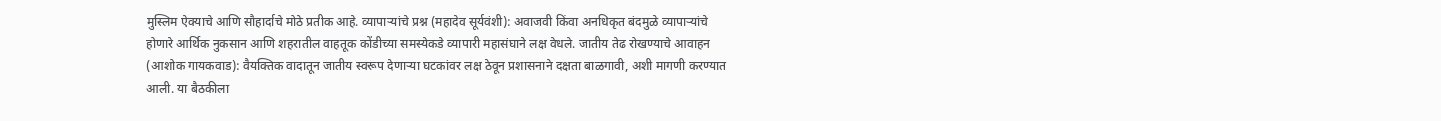मुस्लिम ऐक्याचे आणि सौहार्दाचे मोठे प्रतीक आहे. व्यापाऱ्यांचे प्रश्न (महादेव सूर्यवंशी): अवाजवी किंवा अनधिकृत बंदमुळे व्यापाऱ्यांचे होणारे आर्थिक नुकसान आणि शहरातील वाहतूक कोंडीच्या समस्येकडे व्यापारी महासंघाने लक्ष वेधले. जातीय तेढ रोखण्याचे आवाहन (आशोक गायकवाड): वैयक्तिक वादातून जातीय स्वरूप देणाऱ्या घटकांवर लक्ष ठेवून प्रशासनाने दक्षता बाळगावी, अशी मागणी करण्यात आली. या बैठकीला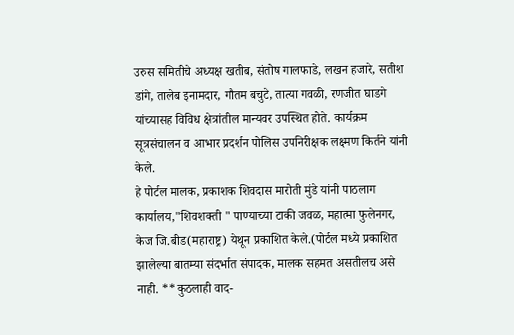उरुस समितीचे अध्यक्ष खतीब, संतोष गालफाडे, लखन हजारे, सतीश डांगे, तालेब इनामदार, गौतम बचुटे, तात्या गवळी, रणजीत घाडगे यांच्यासह विविध क्षेत्रांतील मान्यवर उपस्थित होते. कार्यक्रम सूत्रसंचालन व आभार प्रदर्शन पोलिस उपनिरीक्षक लक्ष्मण किर्तने यांनी केले.
हे पोर्टल मालक, प्रकाशक शिवदास मारोती मुंडे यांनी पाठलाग कार्यालय,"शिवशक्ती " पाण्याच्या टाकी जवळ, महात्मा फुलेनगर, केज जि.बीड(महाराष्ट्र) येथून प्रकाशित केले.(पोर्टल मध्ये प्रकाशित झालेल्या बातम्या संदर्भात संपादक, मालक सहमत असतीलच असे नाही. **कुठलाही वाद-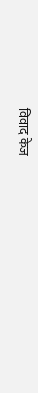विवाद केज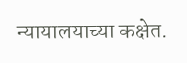न्यायालयाच्या कक्षेत.